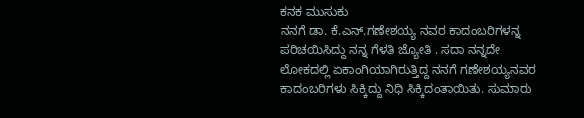ಕನಕ ಮುಸುಕು
ನನಗೆ ಡಾ. ಕೆ.ಎನ್.ಗಣೇಶಯ್ಯ ನವರ ಕಾದಂಬರಿಗಳನ್ನ ಪರಿಚಯಿಸಿದ್ದು ನನ್ನ ಗೆಳತಿ ಜ್ಯೋತಿ . ಸದಾ ನನ್ನದೇ ಲೋಕದಲ್ಲಿ ಏಕಾಂಗಿಯಾಗಿರುತ್ತಿದ್ದ ನನಗೆ ಗಣೇಶಯ್ಯನವರ ಕಾದಂಬರಿಗಳು ಸಿಕ್ಕಿದ್ದು ನಿಧಿ ಸಿಕ್ಕಿದಂತಾಯಿತು. ಸುಮಾರು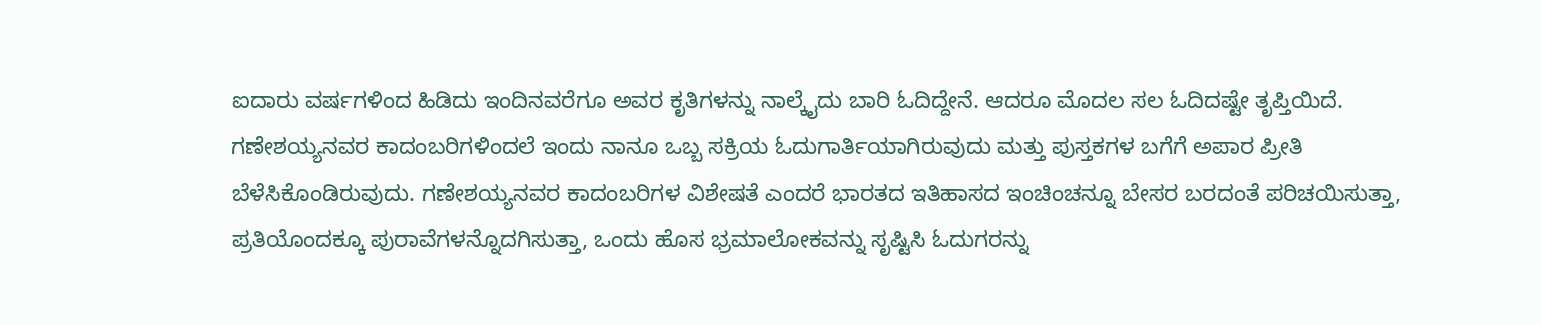ಐದಾರು ವರ್ಷಗಳಿಂದ ಹಿಡಿದು ಇಂದಿನವರೆಗೂ ಅವರ ಕೃತಿಗಳನ್ನು ನಾಲ್ಕೈದು ಬಾರಿ ಓದಿದ್ದೇನೆ. ಆದರೂ ಮೊದಲ ಸಲ ಓದಿದಷ್ಟೇ ತೃಪ್ತಿಯಿದೆ. ಗಣೇಶಯ್ಯನವರ ಕಾದಂಬರಿಗಳಿಂದಲೆ ಇಂದು ನಾನೂ ಒಬ್ಬ ಸಕ್ರಿಯ ಓದುಗಾರ್ತಿಯಾಗಿರುವುದು ಮತ್ತು ಪುಸ್ತಕಗಳ ಬಗೆಗೆ ಅಪಾರ ಪ್ರೀತಿ ಬೆಳೆಸಿಕೊಂಡಿರುವುದು. ಗಣೇಶಯ್ಯನವರ ಕಾದಂಬರಿಗಳ ವಿಶೇಷತೆ ಎಂದರೆ ಭಾರತದ ಇತಿಹಾಸದ ಇಂಚಿಂಚನ್ನೂ ಬೇಸರ ಬರದಂತೆ ಪರಿಚಯಿಸುತ್ತಾ, ಪ್ರತಿಯೊಂದಕ್ಕೂ ಪುರಾವೆಗಳನ್ನೊದಗಿಸುತ್ತಾ, ಒಂದು ಹೊಸ ಭ್ರಮಾಲೋಕವನ್ನು ಸೃಷ್ಟಿಸಿ ಓದುಗರನ್ನು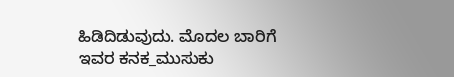ಹಿಡಿದಿಡುವುದು. ಮೊದಲ ಬಾರಿಗೆ ಇವರ ಕನಕ_ಮುಸುಕು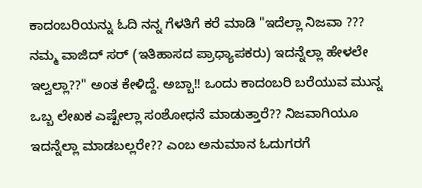ಕಾದಂಬರಿಯನ್ನು ಓದಿ ನನ್ನ ಗೆಳತಿಗೆ ಕರೆ ಮಾಡಿ "ಇದೆಲ್ಲಾ ನಿಜವಾ ??? ನಮ್ಮ ವಾಜಿದ್ ಸರ್ (ಇತಿಹಾಸದ ಪ್ರಾಧ್ಯಾಪಕರು) ಇದನ್ನೆಲ್ಲಾ ಹೇಳಲೇ ಇಲ್ವಲ್ಲಾ??" ಅಂತ ಕೇಳಿದ್ದೆ. ಅಬ್ಬಾ!! ಒಂದು ಕಾದಂಬರಿ ಬರೆಯುವ ಮುನ್ನ ಒಬ್ಬ ಲೇಖಕ ಎಷ್ಟೇಲ್ಲಾ ಸಂಶೋಧನೆ ಮಾಡುತ್ತಾರೆ?? ನಿಜವಾಗಿಯೂ ಇದನ್ನೆಲ್ಲಾ ಮಾಡಬಲ್ಲರೇ?? ಎಂಬ ಅನುಮಾನ ಓದುಗರಗೆ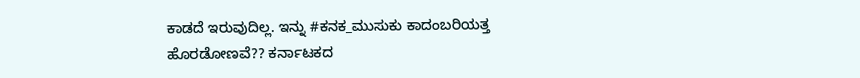ಕಾಡದೆ ಇರುವುದಿಲ್ಲ. ಇನ್ನು #ಕನಕ_ಮುಸುಕು ಕಾದಂಬರಿಯತ್ತ ಹೊರಡೋಣವೆ?? ಕರ್ನಾಟಕದ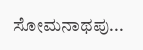ಸೋಮನಾಥಪು...